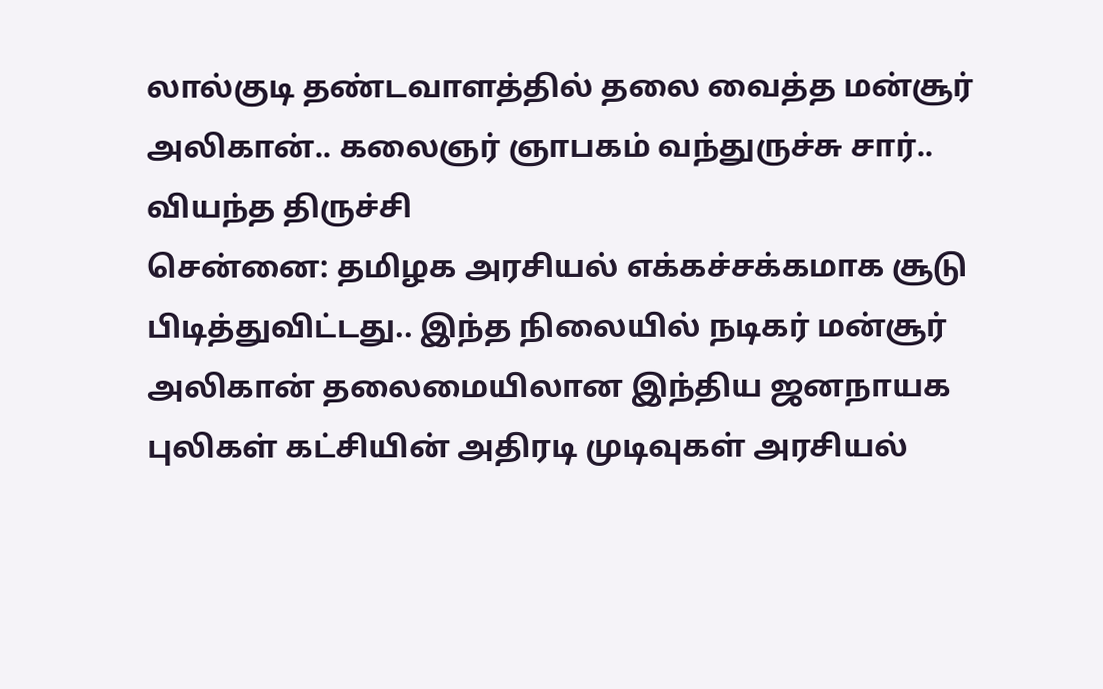லால்குடி தண்டவாளத்தில் தலை வைத்த மன்சூர் அலிகான்.. கலைஞர் ஞாபகம் வந்துருச்சு சார்.. வியந்த திருச்சி
சென்னை: தமிழக அரசியல் எக்கச்சக்கமாக சூடு பிடித்துவிட்டது.. இந்த நிலையில் நடிகர் மன்சூர் அலிகான் தலைமையிலான இந்திய ஜனநாயக புலிகள் கட்சியின் அதிரடி முடிவுகள் அரசியல்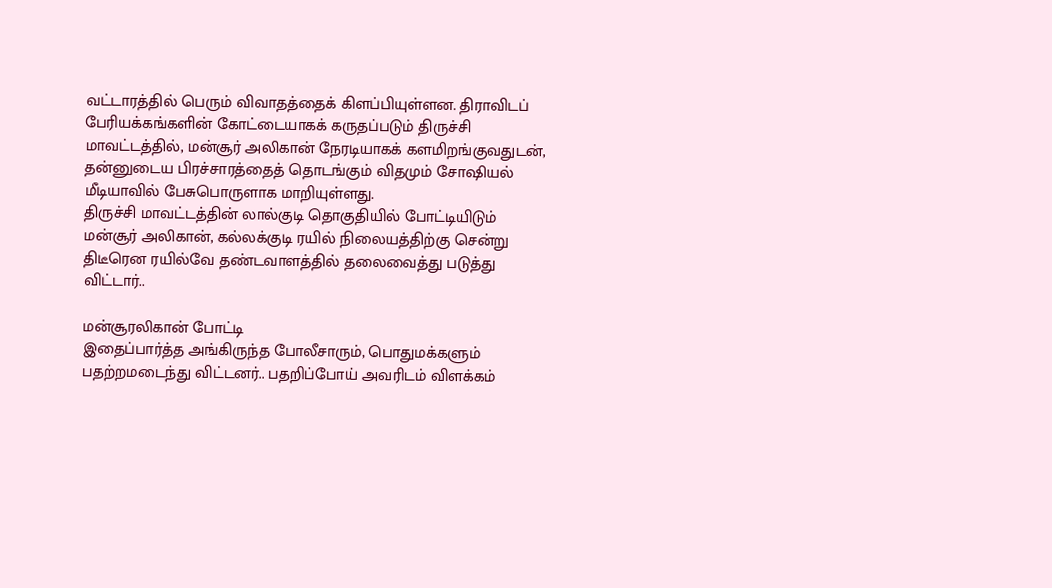வட்டாரத்தில் பெரும் விவாதத்தைக் கிளப்பியுள்ளன. திராவிடப் பேரியக்கங்களின் கோட்டையாகக் கருதப்படும் திருச்சி மாவட்டத்தில், மன்சூர் அலிகான் நேரடியாகக் களமிறங்குவதுடன், தன்னுடைய பிரச்சாரத்தைத் தொடங்கும் விதமும் சோஷியல் மீடியாவில் பேசுபொருளாக மாறியுள்ளது.
திருச்சி மாவட்டத்தின் லால்குடி தொகுதியில் போட்டியிடும் மன்சூர் அலிகான், கல்லக்குடி ரயில் நிலையத்திற்கு சென்று திடீரென ரயில்வே தண்டவாளத்தில் தலைவைத்து படுத்து விட்டார்..

மன்சூரலிகான் போட்டி
இதைப்பார்த்த அங்கிருந்த போலீசாரும், பொதுமக்களும் பதற்றமடைந்து விட்டனர்.. பதறிப்போய் அவரிடம் விளக்கம்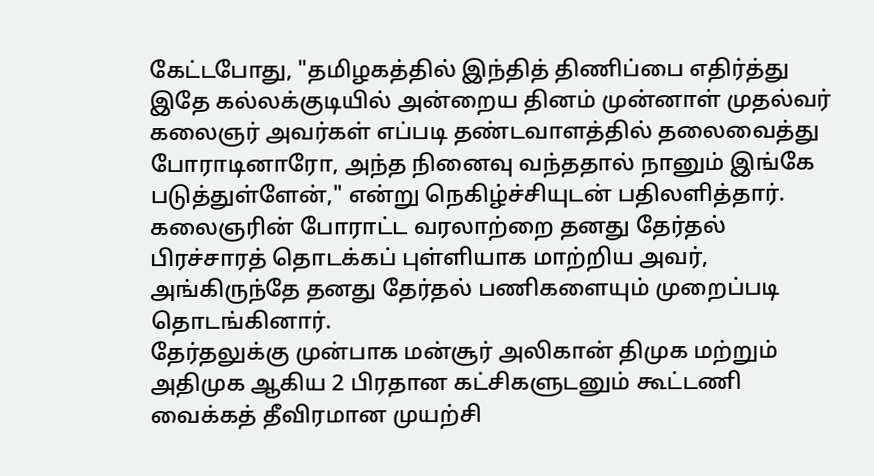கேட்டபோது, "தமிழகத்தில் இந்தித் திணிப்பை எதிர்த்து இதே கல்லக்குடியில் அன்றைய தினம் முன்னாள் முதல்வர் கலைஞர் அவர்கள் எப்படி தண்டவாளத்தில் தலைவைத்து போராடினாரோ, அந்த நினைவு வந்ததால் நானும் இங்கே படுத்துள்ளேன்," என்று நெகிழ்ச்சியுடன் பதிலளித்தார்.
கலைஞரின் போராட்ட வரலாற்றை தனது தேர்தல் பிரச்சாரத் தொடக்கப் புள்ளியாக மாற்றிய அவர், அங்கிருந்தே தனது தேர்தல் பணிகளையும் முறைப்படி தொடங்கினார்.
தேர்தலுக்கு முன்பாக மன்சூர் அலிகான் திமுக மற்றும் அதிமுக ஆகிய 2 பிரதான கட்சிகளுடனும் கூட்டணி வைக்கத் தீவிரமான முயற்சி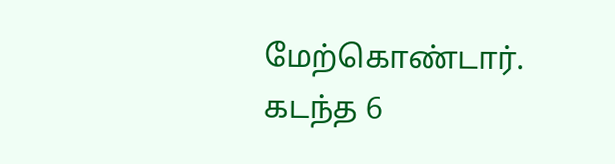மேற்கொண்டார். கடந்த 6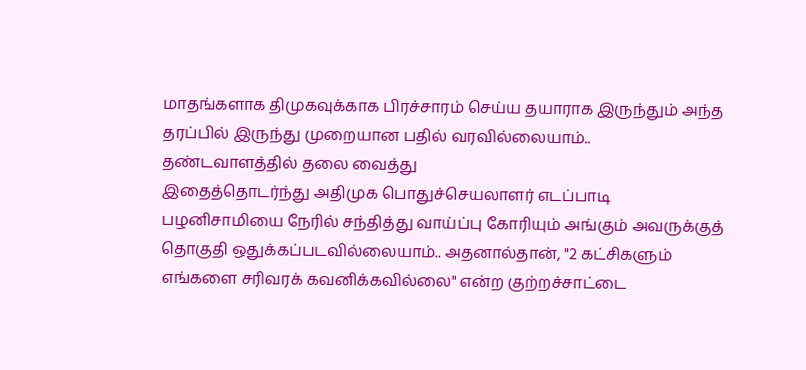மாதங்களாக திமுகவுக்காக பிரச்சாரம் செய்ய தயாராக இருந்தும் அந்த தரப்பில் இருந்து முறையான பதில் வரவில்லையாம்..
தண்டவாளத்தில் தலை வைத்து
இதைத்தொடர்ந்து அதிமுக பொதுச்செயலாளர் எடப்பாடி பழனிசாமியை நேரில் சந்தித்து வாய்ப்பு கோரியும் அங்கும் அவருக்குத் தொகுதி ஒதுக்கப்படவில்லையாம்.. அதனால்தான், "2 கட்சிகளும் எங்களை சரிவரக் கவனிக்கவில்லை" என்ற குற்றச்சாட்டை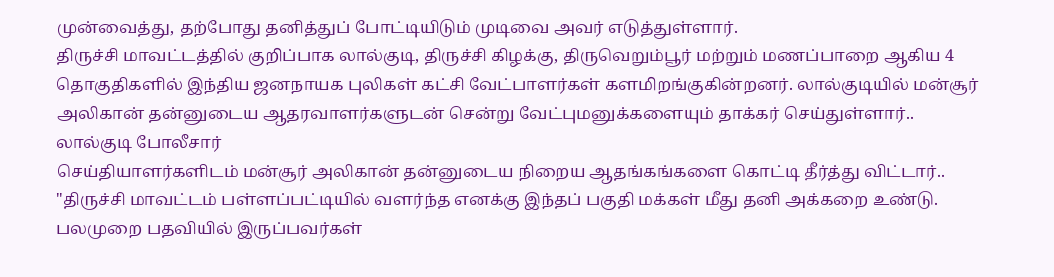முன்வைத்து, தற்போது தனித்துப் போட்டியிடும் முடிவை அவர் எடுத்துள்ளார்.
திருச்சி மாவட்டத்தில் குறிப்பாக லால்குடி, திருச்சி கிழக்கு, திருவெறும்பூர் மற்றும் மணப்பாறை ஆகிய 4 தொகுதிகளில் இந்திய ஜனநாயக புலிகள் கட்சி வேட்பாளர்கள் களமிறங்குகின்றனர். லால்குடியில் மன்சூர் அலிகான் தன்னுடைய ஆதரவாளர்களுடன் சென்று வேட்புமனுக்களையும் தாக்கர் செய்துள்ளார்..
லால்குடி போலீசார்
செய்தியாளர்களிடம் மன்சூர் அலிகான் தன்னுடைய நிறைய ஆதங்கங்களை கொட்டி தீர்த்து விட்டார்.. "திருச்சி மாவட்டம் பள்ளப்பட்டியில் வளர்ந்த எனக்கு இந்தப் பகுதி மக்கள் மீது தனி அக்கறை உண்டு. பலமுறை பதவியில் இருப்பவர்கள்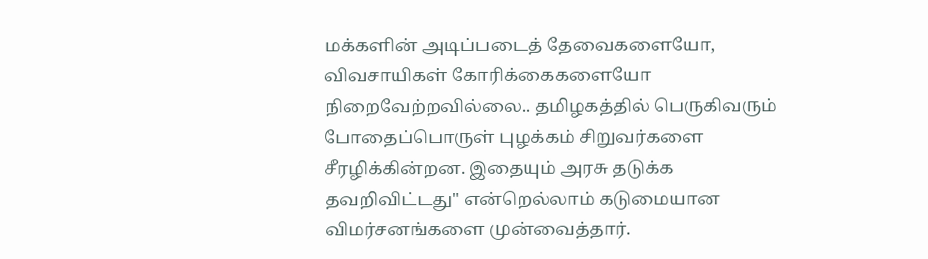மக்களின் அடிப்படைத் தேவைகளையோ, விவசாயிகள் கோரிக்கைகளையோ நிறைவேற்றவில்லை.. தமிழகத்தில் பெருகிவரும் போதைப்பொருள் புழக்கம் சிறுவர்களை சீரழிக்கின்றன. இதையும் அரசு தடுக்க தவறிவிட்டது" என்றெல்லாம் கடுமையான விமர்சனங்களை முன்வைத்தார்.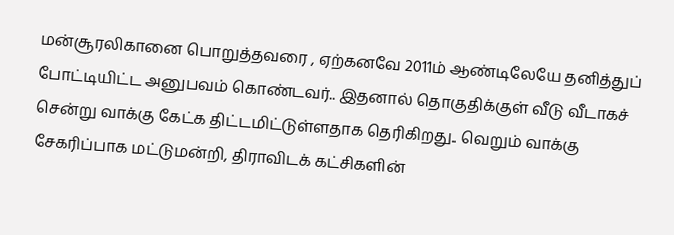மன்சூரலிகானை பொறுத்தவரை , ஏற்கனவே 2011ம் ஆண்டிலேயே தனித்துப் போட்டியிட்ட அனுபவம் கொண்டவர்.. இதனால் தொகுதிக்குள் வீடு வீடாகச் சென்று வாக்கு கேட்க திட்டமிட்டுள்ளதாக தெரிகிறது.. வெறும் வாக்கு சேகரிப்பாக மட்டுமன்றி, திராவிடக் கட்சிகளின்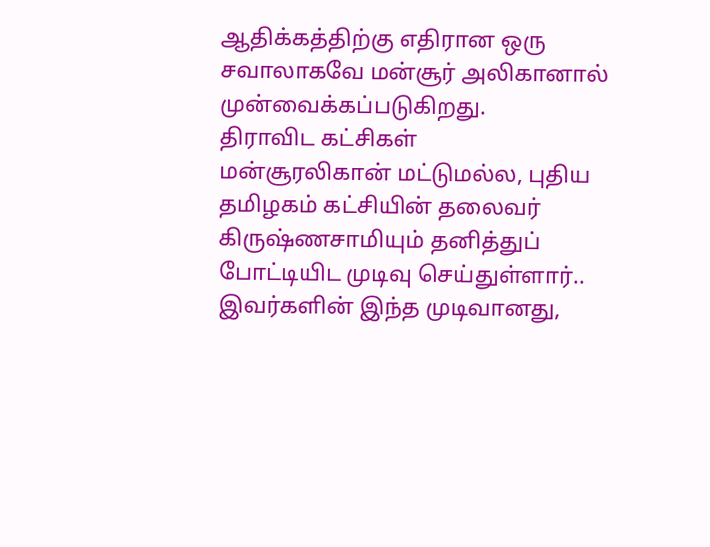ஆதிக்கத்திற்கு எதிரான ஒரு சவாலாகவே மன்சூர் அலிகானால் முன்வைக்கப்படுகிறது.
திராவிட கட்சிகள்
மன்சூரலிகான் மட்டுமல்ல, புதிய தமிழகம் கட்சியின் தலைவர் கிருஷ்ணசாமியும் தனித்துப் போட்டியிட முடிவு செய்துள்ளார்.. இவர்களின் இந்த முடிவானது,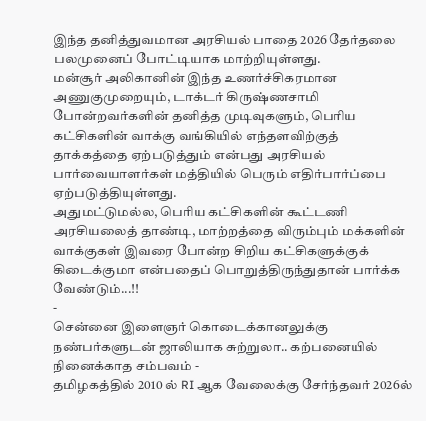இந்த தனித்துவமான அரசியல் பாதை 2026 தேர்தலை பலமுனைப் போட்டியாக மாற்றியுள்ளது.
மன்சூர் அலிகானின் இந்த உணர்ச்சிகரமான அணுகுமுறையும், டாக்டர் கிருஷ்ணசாமி போன்றவர்களின் தனித்த முடிவுகளும், பெரிய கட்சிகளின் வாக்கு வங்கியில் எந்தளவிற்குத் தாக்கத்தை ஏற்படுத்தும் என்பது அரசியல் பார்வையாளர்கள் மத்தியில் பெரும் எதிர்பார்ப்பை ஏற்படுத்தியுள்ளது.
அதுமட்டுமல்ல, பெரிய கட்சிகளின் கூட்டணி அரசியலைத் தாண்டி, மாற்றத்தை விரும்பும் மக்களின் வாக்குகள் இவரை போன்ற சிறிய கட்சிகளுக்குக் கிடைக்குமா என்பதைப் பொறுத்திருந்துதான் பார்க்க வேண்டும்...!!
-
சென்னை இளைஞர் கொடைக்கானலுக்கு நண்பர்களுடன் ஜாலியாக சுற்றுலா.. கற்பனையில் நினைக்காத சம்பவம் -
தமிழகத்தில் 2010 ல் RI ஆக வேலைக்கு சேர்ந்தவர் 2026ல்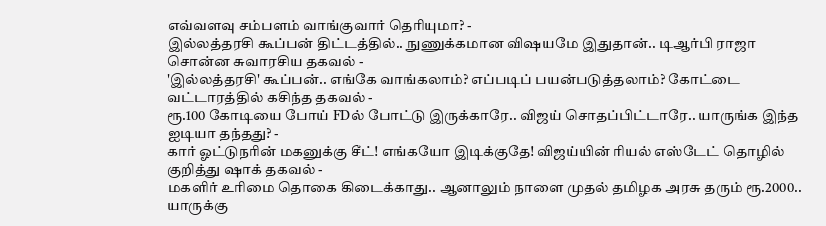எவ்வளவு சம்பளம் வாங்குவார் தெரியுமா? -
இல்லத்தரசி கூப்பன் திட்டத்தில்.. நுணுக்கமான விஷயமே இதுதான்.. டிஆர்பி ராஜா சொன்ன சுவாரசிய தகவல் -
'இல்லத்தரசி' கூப்பன்.. எங்கே வாங்கலாம்? எப்படிப் பயன்படுத்தலாம்? கோட்டை வட்டாரத்தில் கசிந்த தகவல் -
ரூ.100 கோடியை போய் FDல் போட்டு இருக்காரே.. விஜய் சொதப்பிட்டாரே.. யாருங்க இந்த ஐடியா தந்தது? -
கார் ஓட்டுநரின் மகனுக்கு சீட்! எங்கயோ இடிக்குதே! விஜய்யின் ரியல் எஸ்டேட் தொழில் குறித்து ஷாக் தகவல் -
மகளிர் உரிமை தொகை கிடைக்காது.. ஆனாலும் நாளை முதல் தமிழக அரசு தரும் ரூ.2000.. யாருக்கு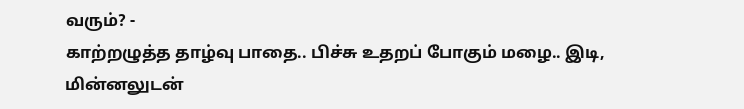வரும்? -
காற்றழுத்த தாழ்வு பாதை.. பிச்சு உதறப் போகும் மழை.. இடி, மின்னலுடன்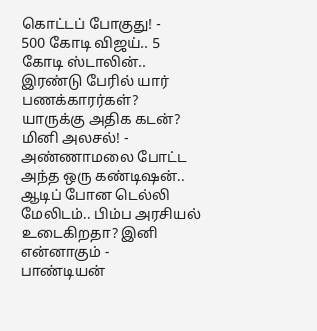கொட்டப் போகுது! -
500 கோடி விஜய்.. 5 கோடி ஸ்டாலின்.. இரண்டு பேரில் யார் பணக்காரர்கள்? யாருக்கு அதிக கடன்? மினி அலசல்! -
அண்ணாமலை போட்ட அந்த ஒரு கண்டிஷன்.. ஆடிப் போன டெல்லி மேலிடம்.. பிம்ப அரசியல் உடைகிறதா? இனி என்னாகும் -
பாண்டியன்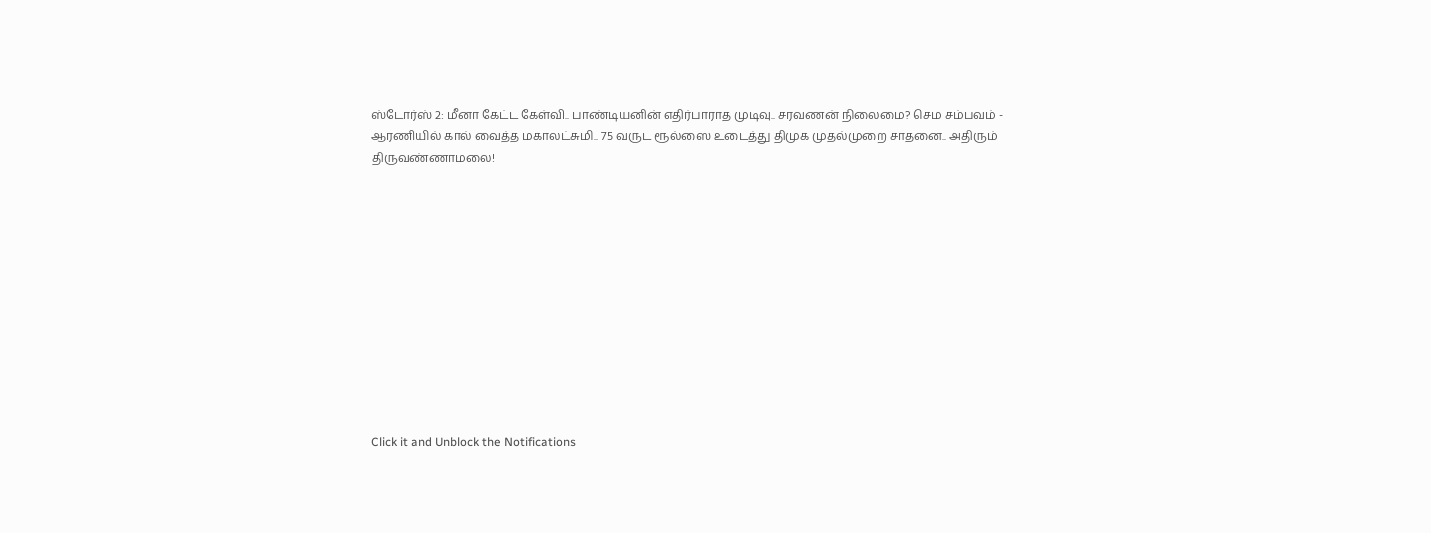ஸ்டோர்ஸ் 2: மீனா கேட்ட கேள்வி.. பாண்டியனின் எதிர்பாராத முடிவு.. சரவணன் நிலைமை? செம சம்பவம் -
ஆரணியில் கால் வைத்த மகாலட்சுமி.. 75 வருட ரூல்ஸை உடைத்து திமுக முதல்முறை சாதனை.. அதிரும் திருவண்ணாமலை!












Click it and Unblock the Notifications